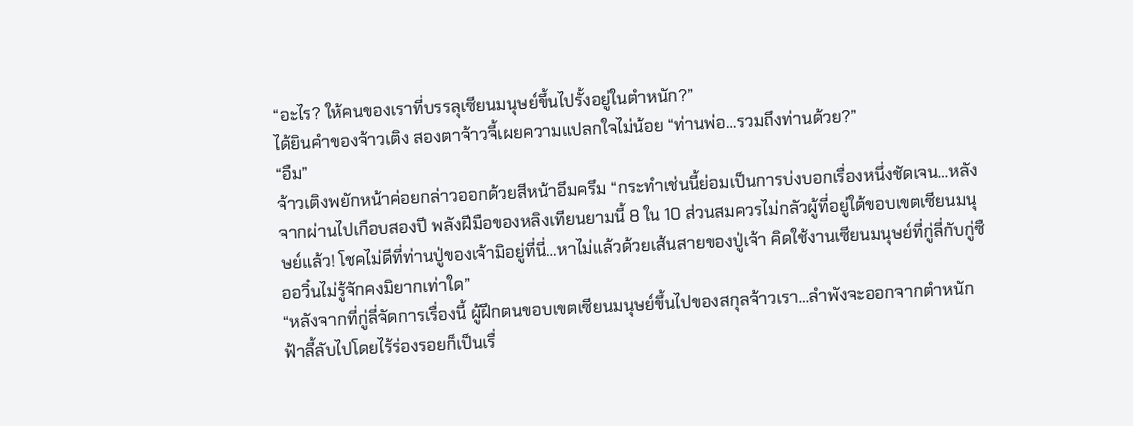“อะไร? ให้คนของเราที่บรรลุเซียนมนุษย์ขึ้นไปรั้งอยู่ในตำหนัก?”
ได้ยินคำของจ้าวเติง สองตาจ้าวจี้เผยความแปลกใจไม่น้อย “ท่านพ่อ…รวมถึงท่านด้วย?”
“อืม”
จ้าวเติงพยักหน้าค่อยกล่าวออกด้วยสีหน้าอึมครึม “กระทำเช่นนี้ย่อมเป็นการบ่งบอกเรื่องหนึ่งชัดเจน…หลังจากผ่านไปเกือบสองปี พลังฝีมือของหลิงเทียนยามนี้ 8 ใน 10 ส่วนสมควรไม่กลัวผู้ที่อยู่ใต้ขอบเขตเซียนมนุษย์แล้ว! โชคไม่ดีที่ท่านปู่ของเจ้ามิอยู่ที่นี่…หาไม่แล้วด้วยเส้นสายของปู่เจ้า คิดใช้งานเซียนมนุษย์ที่กู่ลี่กับกู่ซืออวิ๋นไม่รู้จักคงมิยากเท่าใด”
“หลังจากที่กู่ลี่จัดการเรื่องนี้ ผู้ฝึกตนขอบเขตเซียนมนุษย์ขึ้นไปของสกุลจ้าวเรา…ลำพังจะออกจากตำหนักฟ้าลี้ลับไปโดยไร้ร่องรอยก็เป็นเรื่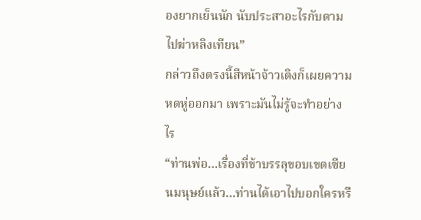องยากเย็นนัก นับประสาอะไรกับตามไปฆ่าหลิงเทียน”
กล่าวถึงตรงนี้สีหน้าจ้าวเติงก็เผยความหดหู่ออกมา เพราะมันไม่รู้จะทำอย่างไร
“ท่านพ่อ…เรื่องที่ข้าบรรลุขอบเขตเซียนมนุษย์แล้ว…ท่านได้เอาไปบอกใครหรื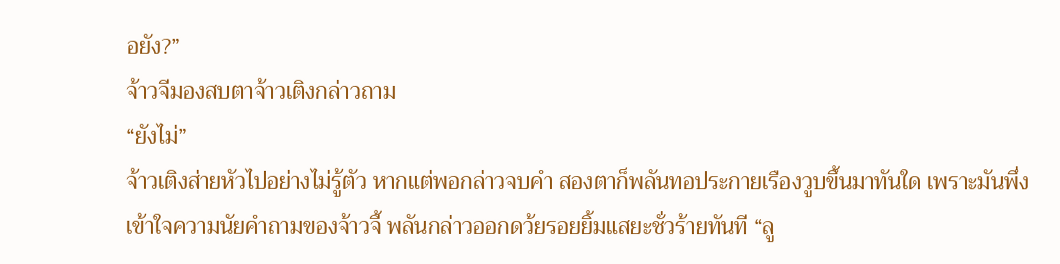อยัง?”
จ้าวจีมองสบตาจ้าวเติงกล่าวถาม
“ยังไม่”
จ้าวเติงส่ายหัวไปอย่างไม่รู้ตัว หากแต่พอกล่าวจบคำ สองตาก็พลันทอประกายเรืองวูบขึ้นมาทันใด เพราะมันพึ่งเข้าใจความนัยคำถามของจ้าวจี้ พลันกล่าวออกดว้ยรอยยิ้มแสยะชั่วร้ายทันที “ลู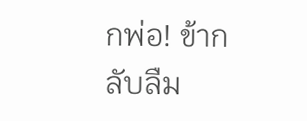กพ่อ! ข้ากลับลืม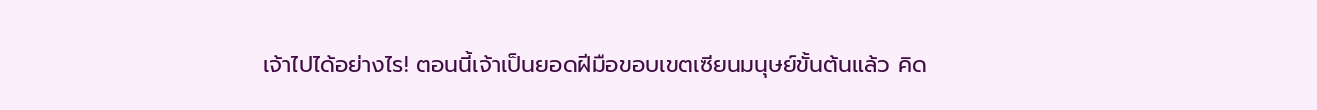เจ้าไปได้อย่างไร! ตอนนี้เจ้าเป็นยอดฝีมือขอบเขตเซียนมนุษย์ขั้นต้นแล้ว คิด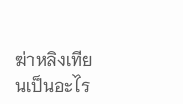ฆ่าหลิงเทียนเป็นอะไร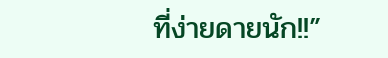ที่ง่ายดายนัก!!”